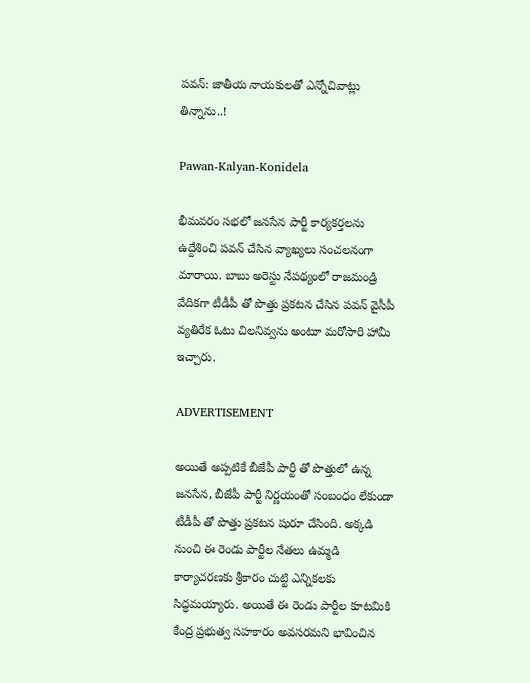పవన్: జాతీయ నాయకులతో ఎన్నోచివాట్లు తిన్నాను..!

Pawan-Kalyan-Konidela

భీమవరం సభలో జనసేన పార్టీ కార్యకర్తలను ఉద్దేశించి పవన్ చేసిన వ్యాఖ్యలు సంచలనంగా మారాయి. బాబు అరెస్టు నేపథ్యంలో రాజమండ్రి వేదికగా టీడీపీ తో పొత్తు ప్రకటన చేసిన పవన్ వైసీపీ వ్యతిరేక ఓటు చిలనివ్వను అంటూ మరోసారి హామీ ఇచ్చారు.

ADVERTISEMENT

అయితే అప్పటికే బీజేపీ పార్టీ తో పొత్తులో ఉన్న జనసేన, బీజేపీ పార్టీ నిర్ణయంతో సంబంధం లేకుండా టీడీపీ తో పొత్తు ప్రకటన షురూ చేసింది. అక్కడి నుంచి ఈ రెండు పార్టీల నేతలు ఉమ్మడి కార్యాచరణకు శ్రీకారం చుట్టి ఎన్నికలకు సిద్ధమయ్యారు. అయితే ఈ రెండు పార్టీల కూటమికి కేంద్ర ప్రభుత్వ సహకారం అవసరమని భావించిన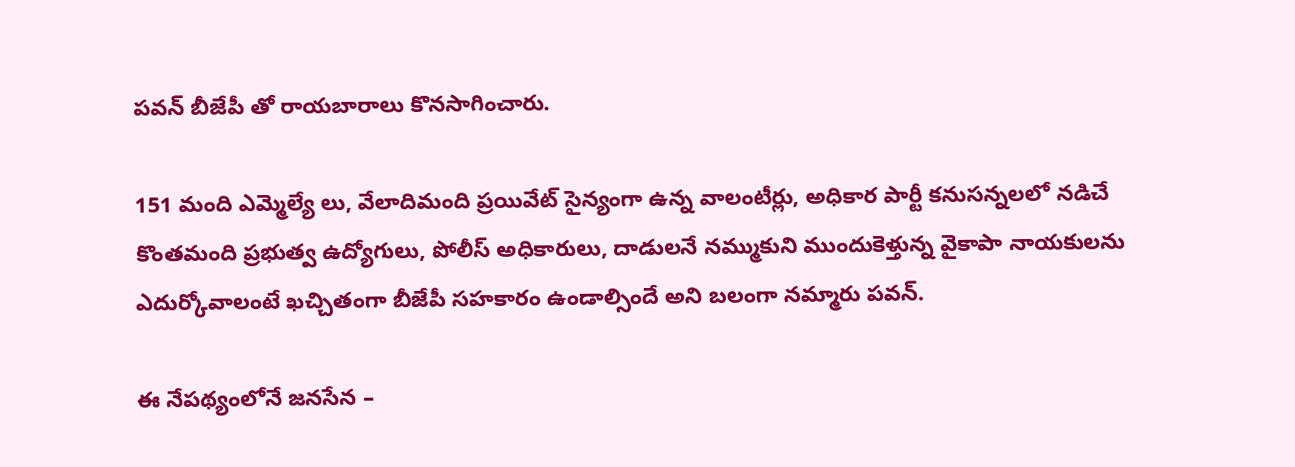పవన్ బీజేపీ తో రాయబారాలు కొనసాగించారు.

151 మంది ఎమ్మెల్యే లు, వేలాదిమంది ప్రయివేట్ సైన్యంగా ఉన్న వాలంటీర్లు, అధికార పార్టీ కనుసన్నలలో నడిచే కొంతమంది ప్రభుత్వ ఉద్యోగులు, పోలీస్ అధికారులు, దాడులనే నమ్ముకుని ముందుకెళ్తున్న వైకాపా నాయకులను ఎదుర్కోవాలంటే ఖచ్చితంగా బీజేపీ సహకారం ఉండాల్సిందే అని బలంగా నమ్మారు పవన్.

ఈ నేపథ్యంలోనే జనసేన –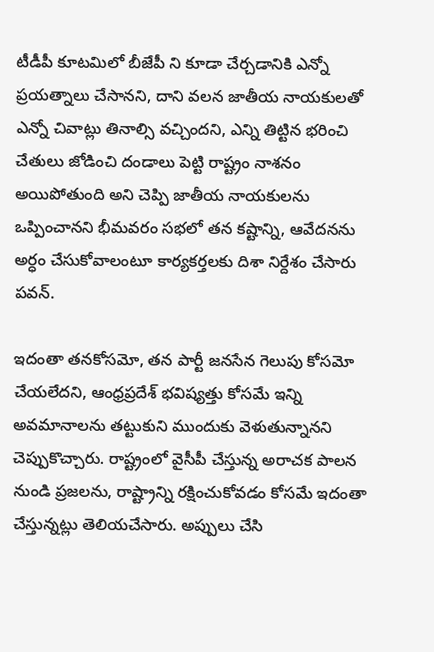టీడీపీ కూటమిలో బీజేపీ ని కూడా చేర్చడానికి ఎన్నో ప్రయత్నాలు చేసానని, దాని వలన జాతీయ నాయకులతో ఎన్నో చివాట్లు తినాల్సి వచ్చిందని, ఎన్ని తిట్టిన భరించి చేతులు జోడించి దండాలు పెట్టి రాష్ట్రం నాశనం అయిపోతుంది అని చెప్పి జాతీయ నాయకులను ఒప్పించానని భీమవరం సభలో తన కష్టాన్ని, ఆవేదనను అర్ధం చేసుకోవాలంటూ కార్యకర్తలకు దిశా నిర్దేశం చేసారు పవన్.

ఇదంతా తనకోసమో, తన పార్టీ జనసేన గెలుపు కోసమో చేయలేదని, ఆంధ్రప్రదేశ్ భవిష్యత్తు కోసమే ఇన్ని అవమానాలను తట్టుకుని ముందుకు వెళుతున్నానని చెప్పుకొచ్చారు. రాష్ట్రంలో వైసీపీ చేస్తున్న అరాచక పాలన నుండి ప్రజలను, రాష్ట్రాన్ని రక్షించుకోవడం కోసమే ఇదంతా చేస్తున్నట్లు తెలియచేసారు. అప్పులు చేసి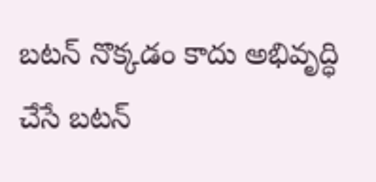బటన్ నొక్కడం కాదు అభివృద్ధి చేసే బటన్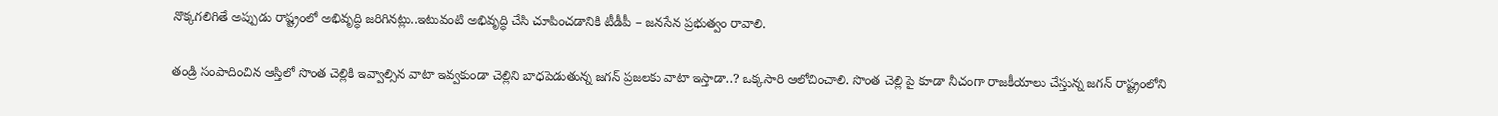నొక్కగలిగితే అప్పుడు రాష్ట్రంలో అభివృద్ధి జరిగినట్లు..ఇటువంటి అభివృద్ధి చేసి చూపించడానికి టీడీపీ – జనసేన ప్రభుత్వం రావాలి.

తండ్రి సంపాదించిన ఆస్తిలో సొంత చెల్లికి ఇవ్వాల్సిన వాటా ఇవ్వకుండా చెల్లిని బాధపెడుతున్న జగన్ ప్రజలకు వాటా ఇస్తాడా..? ఒక్కసారి ఆలోచించాలి. సొంత చెల్లి పై కూడా నీచంగా రాజకీయాలు చేస్తున్న జగన్ రాష్ట్రంలోని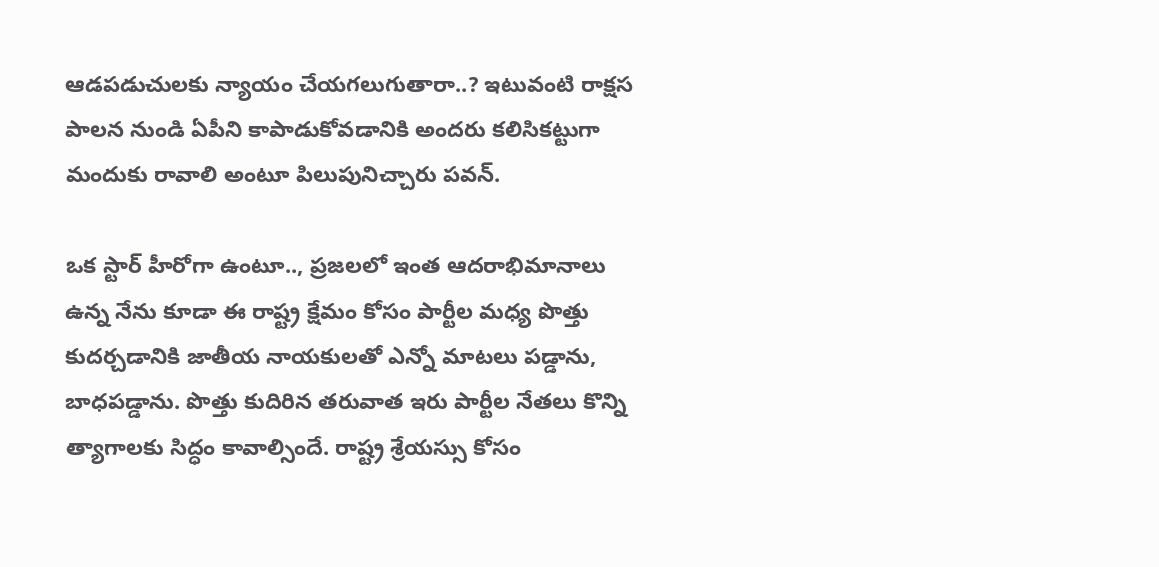ఆడపడుచులకు న్యాయం చేయగలుగుతారా..? ఇటువంటి రాక్షస పాలన నుండి ఏపీని కాపాడుకోవడానికి అందరు కలిసికట్టుగా మందుకు రావాలి అంటూ పిలుపునిచ్చారు పవన్.

ఒక స్టార్ హీరోగా ఉంటూ.., ప్రజలలో ఇంత ఆదరాభిమానాలు ఉన్న నేను కూడా ఈ రాష్ట్ర క్షేమం కోసం పార్టీల మధ్య పొత్తు కుదర్చడానికి జాతీయ నాయకులతో ఎన్నో మాటలు పడ్డాను, బాధపడ్డాను. పొత్తు కుదిరిన తరువాత ఇరు పార్టీల నేతలు కొన్ని త్యాగాలకు సిద్ధం కావాల్సిందే. రాష్ట్ర శ్రేయస్సు కోసం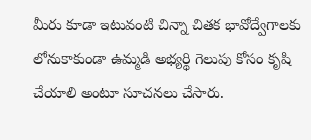మీరు కూడా ఇటువంటి చిన్నా చితక భావోద్వేగాలకు లోనుకాకుండా ఉమ్మడి అభ్యర్థి గెలుపు కోసం కృషి చేయాలి అంటూ సూచనలు చేసారు.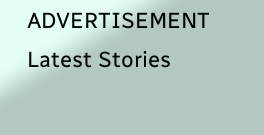ADVERTISEMENT
Latest Stories